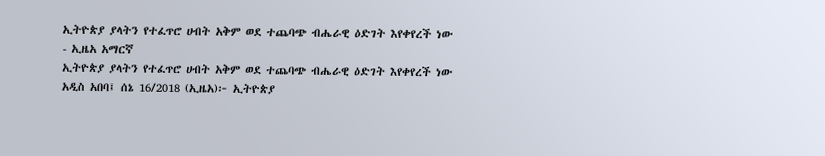ኢትዮጵያ ያላትን የተፈጥሮ ሀብት አቅም ወደ ተጨባጭ ብሔራዊ ዕድገት እየቀየረች ነው - ኢዜአ አማርኛ
ኢትዮጵያ ያላትን የተፈጥሮ ሀብት አቅም ወደ ተጨባጭ ብሔራዊ ዕድገት እየቀየረች ነው
አዲስ አበባ፤ ሰኔ 16/2018 (ኢዜአ)፦ ኢትዮጵያ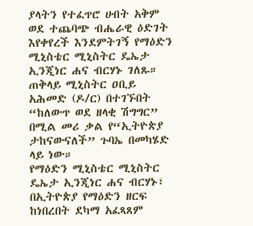ያላትን የተፈጥሮ ሀብት አቅም ወደ ተጨባጭ ብሔራዊ ዕድገት እየቀየረች እንደምትገኝ የማዕድን ሚኒስቴር ሚኒስትር ዴኤታ ኢንጂነር ሐና ብርሃኑ ገለጹ።
ጠቅላይ ሚኒስትር ዐቢይ አሕመድ (ዶ/ር) በተገኙበት “ከለውጥ ወደ ዘላቂ ሽግግር” በሚል መሪ ቃል የ“ኢትዮጵያ ታከናውናለች” ጉባኤ በመካሄድ ላይ ነው።
የማዕድን ሚኒስቴር ሚኒስትር ዴኤታ ኢንጂነር ሐና ብርሃኑ፣ በኢትዮጵያ የማዕድን ዘርፍ ከነበረበት ደካማ አፈጻጸም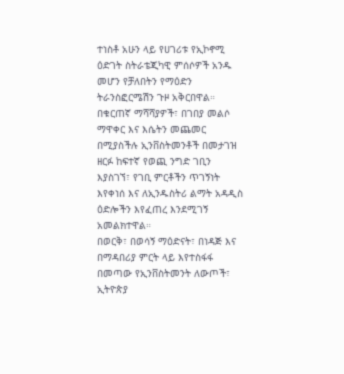ተነስቶ አሁን ላይ የሀገሪቱ የኢኮኖሚ ዕድገት ስትራቴጂካዊ ምሰሶዎች አንዱ መሆን የቻለበትን የማዕድን ትራንስፎርሜሽን ጉዞ አቅርበዋል።
በቁርጠኛ ማሻሻያዎች፣ በገበያ መልሶ ማዋቀር እና እሴትን መጨመር በሚያስችሉ ኢንቨስትመንቶች በመታገዝ ዘርፉ ከፍተኛ የወጪ ንግድ ገቢን እያስገኘ፣ የገቢ ምርቶችን ጥገኝነት እየቀነሰ እና ለኢንዱስትሪ ልማት አዳዲስ ዕድሎችን እየፈጠረ እንደሚገኝ አመልክተዋል።
በወርቅ፣ በወሳኝ ማዕድናት፣ በነዳጅ እና በማዳበሪያ ምርት ላይ እየተስፋፋ በመጣው የኢንቨስትመንት ለውጦች፣ ኢትዮጵያ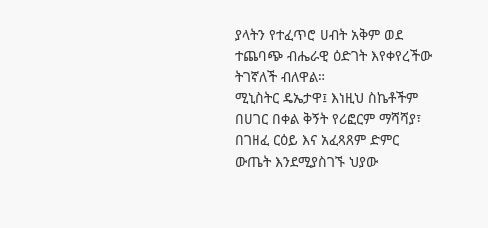ያላትን የተፈጥሮ ሀብት አቅም ወደ ተጨባጭ ብሔራዊ ዕድገት እየቀየረችው ትገኛለች ብለዋል።
ሚኒስትር ዴኤታዋ፤ እነዚህ ስኬቶችም በሀገር በቀል ቅኝት የሪፎርም ማሻሻያ፣ በገዘፈ ርዕይ እና አፈጻጸም ድምር ውጤት እንደሚያስገኙ ህያው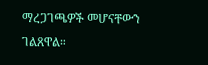ማረጋገጫዎች መሆናቸውን ገልጸዋል።